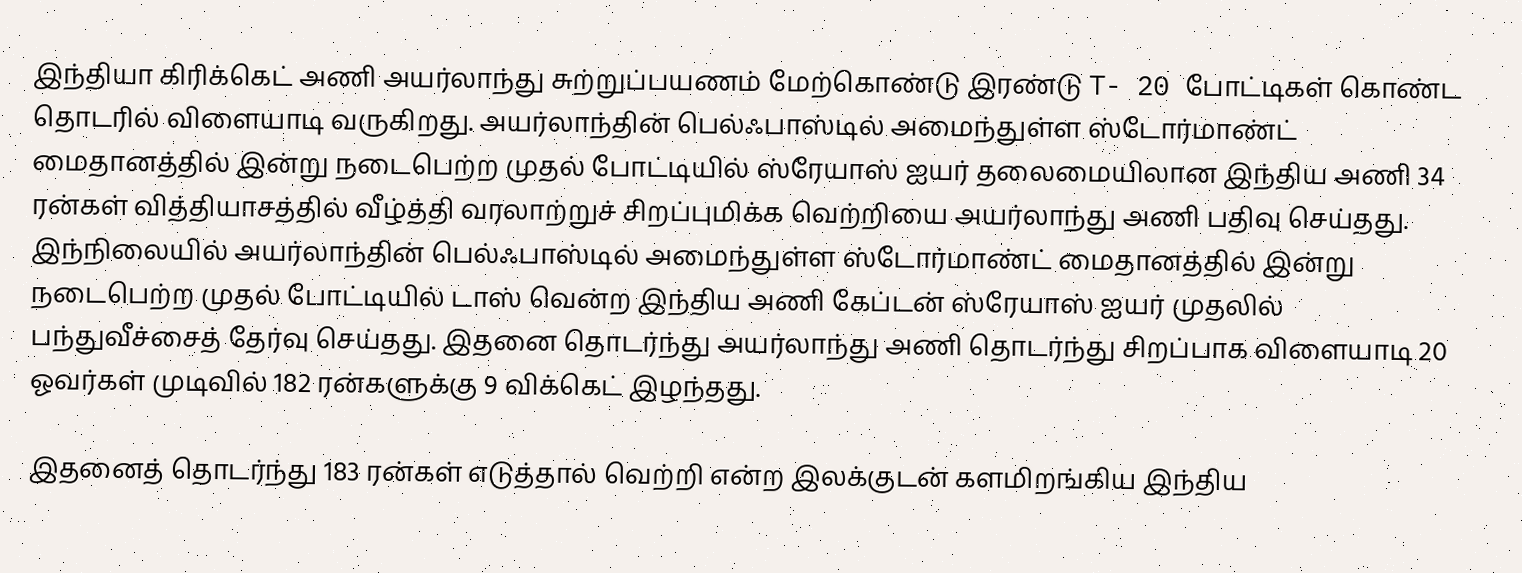இந்தியா கிரிக்கெட் அணி அயர்லாந்து சுற்றுப்பயணம் மேற்கொண்டு இரண்டு T- 20 போட்டிகள் கொண்ட தொடரில் விளையாடி வருகிறது. அயர்லாந்தின் பெல்ஃபாஸ்டில் அமைந்துள்ள ஸ்டோர்மாண்ட் மைதானத்தில் இன்று நடைபெற்ற முதல் போட்டியில் ஸ்ரேயாஸ் ஐயர் தலைமையிலான இந்திய அணி 34 ரன்கள் வித்தியாசத்தில் வீழ்த்தி வரலாற்றுச் சிறப்புமிக்க வெற்றியை அயர்லாந்து அணி பதிவு செய்தது.
இந்நிலையில் அயர்லாந்தின் பெல்ஃபாஸ்டில் அமைந்துள்ள ஸ்டோர்மாண்ட் மைதானத்தில் இன்று நடைபெற்ற முதல் போட்டியில் டாஸ் வென்ற இந்திய அணி கேப்டன் ஸ்ரேயாஸ் ஐயர் முதலில் பந்துவீச்சைத் தேர்வு செய்தது. இதனை தொடர்ந்து அயர்லாந்து அணி தொடர்ந்து சிறப்பாக விளையாடி 20 ஓவர்கள் முடிவில் 182 ரன்களுக்கு 9 விக்கெட் இழந்தது.

இதனைத் தொடர்ந்து 183 ரன்கள் எடுத்தால் வெற்றி என்ற இலக்குடன் களமிறங்கிய இந்திய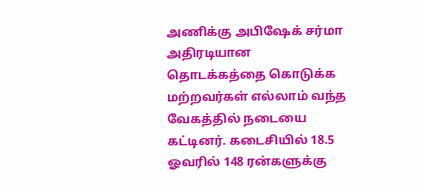அணிக்கு அபிஷேக் சர்மா அதிரடியான தொடக்கத்தை கொடுக்க மற்றவர்கள் எல்லாம் வந்த வேகத்தில் நடையை கட்டினர். கடைசியில் 18.5 ஓவரில் 148 ரன்களுக்கு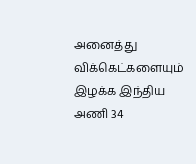அனைத்து விக்கெட்களையும் இழக்க இந்திய அணி 34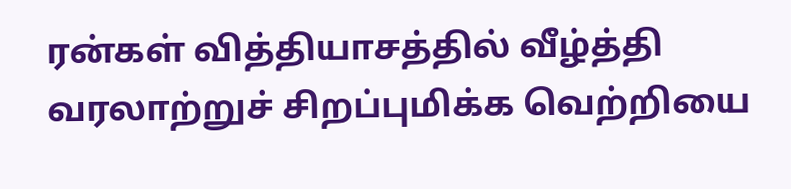ரன்கள் வித்தியாசத்தில் வீழ்த்தி வரலாற்றுச் சிறப்புமிக்க வெற்றியை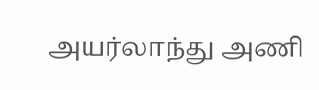அயர்லாந்து அணி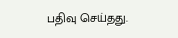பதிவு செய்தது.